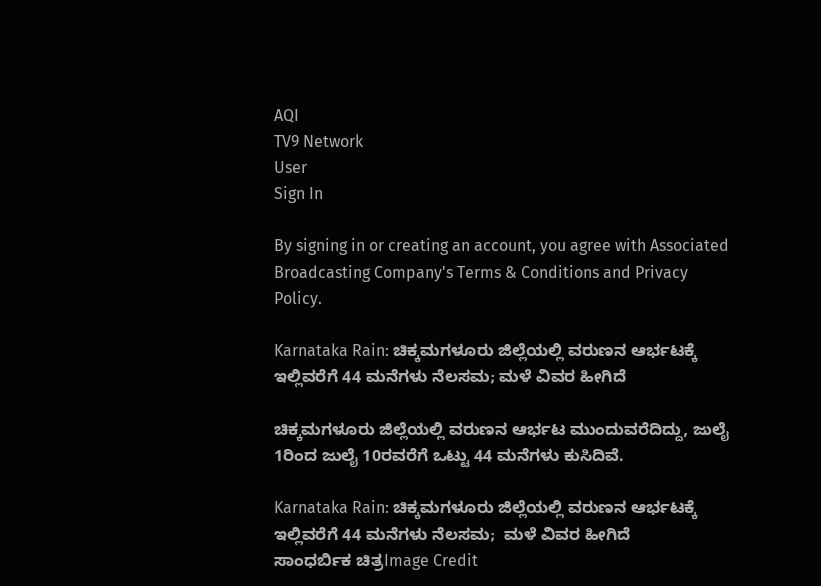AQI
TV9 Network
User
Sign In

By signing in or creating an account, you agree with Associated Broadcasting Company's Terms & Conditions and Privacy Policy.

Karnataka Rain: ಚಿಕ್ಕಮಗಳೂರು ಜಿಲ್ಲೆಯಲ್ಲಿ ವರುಣನ ಆರ್ಭಟಕ್ಕೆ ಇಲ್ಲಿವರೆಗೆ 44 ಮನೆಗಳು ನೆಲಸಮ; ಮಳೆ ವಿವರ ಹೀಗಿದೆ

ಚಿಕ್ಕಮಗಳೂರು ಜಿಲ್ಲೆಯಲ್ಲಿ ವರುಣನ ಆರ್ಭಟ ಮುಂದುವರೆದಿದ್ದು, ಜುಲೈ 1ರಿಂದ ಜುಲೈ 10ರವರೆಗೆ ಒಟ್ಟು 44 ಮನೆಗಳು ಕುಸಿದಿವೆ.

Karnataka Rain: ಚಿಕ್ಕಮಗಳೂರು ಜಿಲ್ಲೆಯಲ್ಲಿ ವರುಣನ ಆರ್ಭಟಕ್ಕೆ ಇಲ್ಲಿವರೆಗೆ 44 ಮನೆಗಳು ನೆಲಸಮ;  ಮಳೆ ವಿವರ ಹೀಗಿದೆ
ಸಾಂಧರ್ಬಿಕ ಚಿತ್ರImage Credit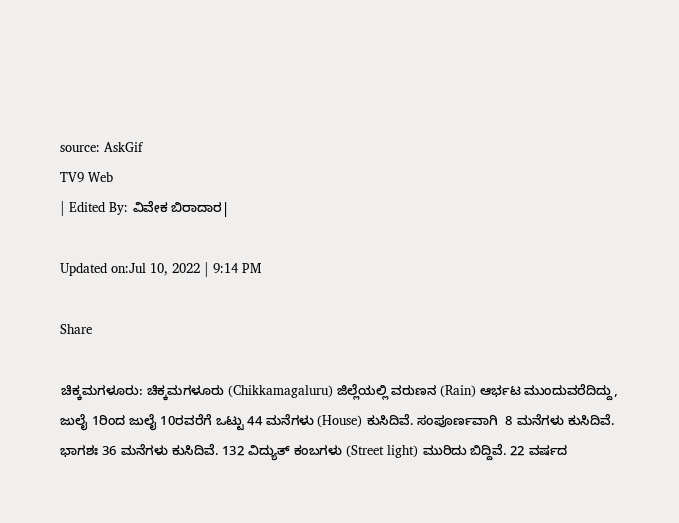source: AskGif
TV9 Web
| Edited By: ವಿವೇಕ ಬಿರಾದಾರ|

Updated on:Jul 10, 2022 | 9:14 PM

Share

ಚಿಕ್ಕಮಗಳೂರು: ಚಿಕ್ಕಮಗಳೂರು (Chikkamagaluru) ಜಿಲ್ಲೆಯಲ್ಲಿ ವರುಣನ (Rain) ಆರ್ಭಟ ಮುಂದುವರೆದಿದ್ದು, ಜುಲೈ 1ರಿಂದ ಜುಲೈ 10ರವರೆಗೆ ಒಟ್ಟು 44 ಮನೆಗಳು (House) ಕುಸಿದಿವೆ. ಸಂಪೂರ್ಣವಾಗಿ  8 ಮನೆಗಳು ಕುಸಿದಿವೆ. ಭಾಗಶಃ 36 ಮನೆಗಳು ಕುಸಿದಿವೆ. 132 ವಿದ್ಯುತ್ ಕಂಬಗಳು (Street light) ಮುರಿದು ಬಿದ್ದಿವೆ. 22 ವರ್ಷದ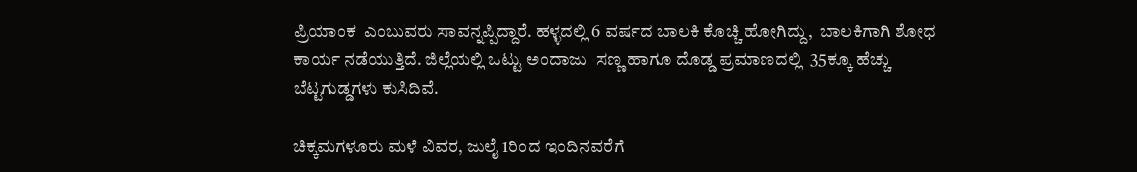ಪ್ರಿಯಾಂಕ  ಎಂಬುವರು ಸಾವನ್ನಪ್ಪಿದ್ದಾರೆ. ಹಳ್ಳದಲ್ಲಿ 6 ವರ್ಷದ ಬಾಲಕಿ ಕೊಚ್ಚಿ ಹೋಗಿದ್ದು,  ಬಾಲಕಿಗಾಗಿ ಶೋಧ ಕಾರ್ಯ ನಡೆಯುತ್ತಿದೆ. ಜಿಲ್ಲೆಯಲ್ಲಿ ಒಟ್ಟು ಅಂದಾಜು  ಸಣ್ಣ ಹಾಗೂ ದೊಡ್ಡ ಪ್ರಮಾಣದಲ್ಲಿ  35ಕ್ಕೂ ಹೆಚ್ಚು ಬೆಟ್ಟಗುಡ್ಡಗಳು ಕುಸಿದಿವೆ.

ಚಿಕ್ಕಮಗಳೂರು ಮಳೆ ವಿವರ, ಜುಲೈ 1ರಿಂದ ಇಂದಿನವರೆಗೆ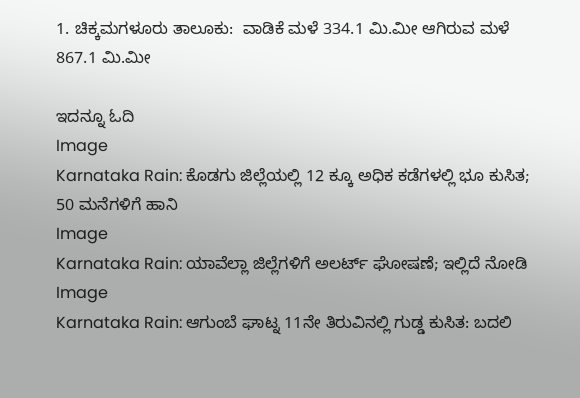1. ಚಿಕ್ಕಮಗಳೂರು ತಾಲೂಕು:  ವಾಡಿಕೆ ಮಳೆ 334.1 ಮಿ.ಮೀ ಆಗಿರುವ ಮಳೆ  867.1 ಮಿ.ಮೀ

ಇದನ್ನೂ ಓದಿ
Image
Karnataka Rain: ಕೊಡಗು ಜಿಲ್ಲೆಯಲ್ಲಿ 12 ಕ್ಕೂ ಅಧಿಕ ಕಡೆಗಳಲ್ಲಿ ಭೂ ಕುಸಿತ; 50 ಮನೆಗಳಿಗೆ ಹಾನಿ
Image
Karnataka Rain: ಯಾವೆಲ್ಲಾ ಜಿಲ್ಲೆಗಳಿಗೆ ಅಲರ್ಟ್ ಘೋಷಣೆ; ಇಲ್ಲಿದೆ ನೋಡಿ
Image
Karnataka Rain: ಆಗುಂಬೆ ಘಾಟ್ನ 11ನೇ ತಿರುವಿನಲ್ಲಿ ಗುಡ್ಡ ಕುಸಿತ: ಬದಲಿ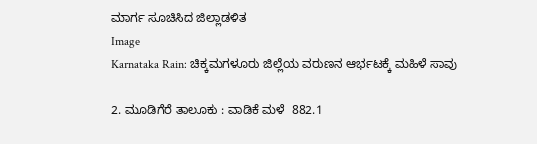ಮಾರ್ಗ ಸೂಚಿಸಿದ ಜಿಲ್ಲಾಡಳಿತ
Image
Karnataka Rain: ಚಿಕ್ಕಮಗಳೂರು ಜಿಲ್ಲೆಯ ವರುಣನ ಆರ್ಭಟಕ್ಕೆ ಮಹಿಳೆ ಸಾವು

2. ಮೂಡಿಗೆರೆ ತಾಲೂಕು : ವಾಡಿಕೆ ಮಳೆ  882.1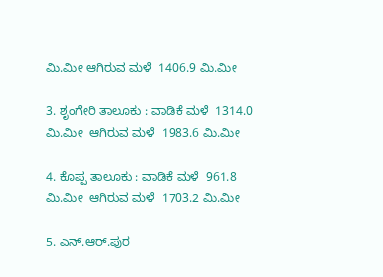ಮಿ.ಮೀ ಆಗಿರುವ ಮಳೆ  1406.9 ಮಿ.ಮೀ

3. ಶೃಂಗೇರಿ ತಾಲೂಕು : ವಾಡಿಕೆ ಮಳೆ  1314.0 ಮಿ.ಮೀ  ಆಗಿರುವ ಮಳೆ  1983.6 ಮಿ.ಮೀ

4. ಕೊಪ್ಪ ತಾಲೂಕು : ವಾಡಿಕೆ ಮಳೆ  961.8 ಮಿ.ಮೀ  ಆಗಿರುವ ಮಳೆ  1703.2 ಮಿ.ಮೀ

5. ಎನ್.ಆರ್.ಪುರ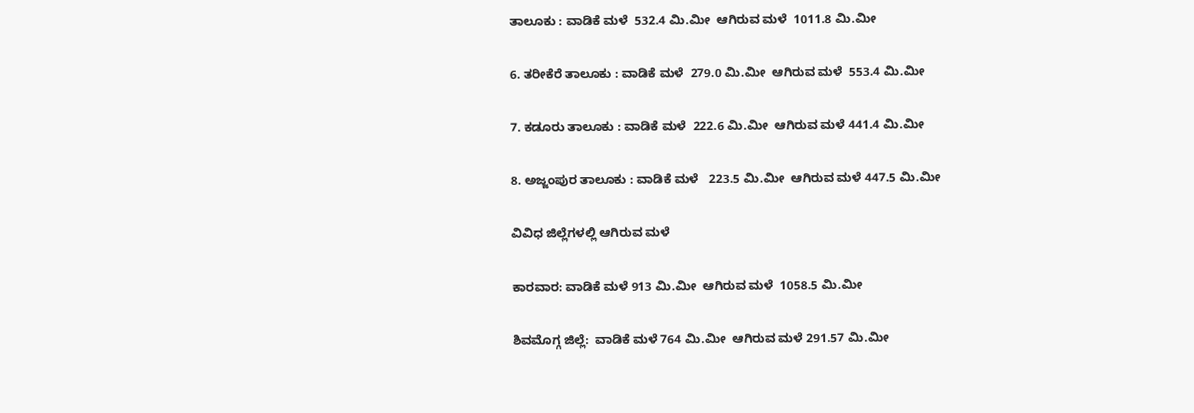ತಾಲೂಕು : ವಾಡಿಕೆ ಮಳೆ  532.4 ಮಿ.ಮೀ  ಆಗಿರುವ ಮಳೆ  1011.8 ಮಿ.ಮೀ

6. ತರೀಕೆರೆ ತಾಲೂಕು : ವಾಡಿಕೆ ಮಳೆ  279.0 ಮಿ.ಮೀ  ಆಗಿರುವ ಮಳೆ  553.4 ಮಿ.ಮೀ

7. ಕಡೂರು ತಾಲೂಕು : ವಾಡಿಕೆ ಮಳೆ  222.6 ಮಿ.ಮೀ  ಆಗಿರುವ ಮಳೆ 441.4 ಮಿ.ಮೀ

8. ಅಜ್ಜಂಪುರ ತಾಲೂಕು : ವಾಡಿಕೆ ಮಳೆ   223.5 ಮಿ.ಮೀ  ಆಗಿರುವ ಮಳೆ 447.5 ಮಿ.ಮೀ

ವಿವಿಧ ಜಿಲ್ಲೆಗಳಲ್ಲಿ ಆಗಿರುವ ಮಳೆ

ಕಾರವಾರ: ವಾಡಿಕೆ ಮಳೆ 913 ಮಿ.ಮೀ  ಆಗಿರುವ ಮಳೆ  1058.5 ಮಿ.ಮೀ

ಶಿವಮೊಗ್ಗ ಜಿಲ್ಲೆ:  ವಾಡಿಕೆ ಮಳೆ 764 ಮಿ.ಮೀ  ಆಗಿರುವ ಮಳೆ 291.57 ಮಿ.ಮೀ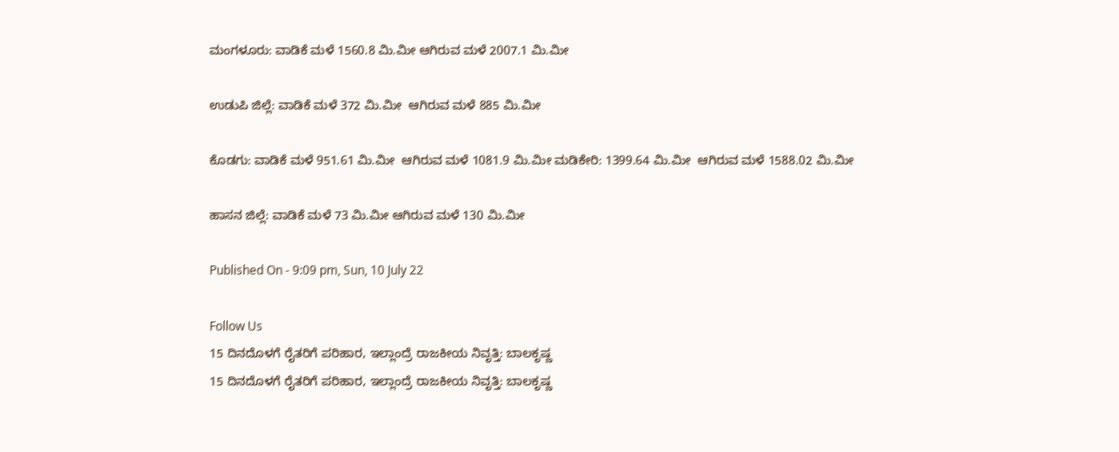ಮಂಗಳೂರು: ವಾಡಿಕೆ ಮಳೆ 1560.8 ಮಿ.ಮೀ ಆಗಿರುವ ಮಳೆ 2007.1 ಮಿ.ಮೀ

ಉಡುಪಿ ಜಿಲ್ಲೆ: ವಾಡಿಕೆ ಮಳೆ 372 ಮಿ.ಮೀ  ಆಗಿರುವ ಮಳೆ 885 ಮಿ.ಮೀ

ಕೊಡಗು: ವಾಡಿಕೆ ಮಳೆ 951.61 ಮಿ.ಮೀ  ಆಗಿರುವ ಮಳೆ 1081.9 ಮಿ.ಮೀ ಮಡಿಕೇರಿ: 1399.64 ಮಿ.ಮೀ  ಆಗಿರುವ ಮಳೆ 1588.02 ಮಿ.ಮೀ

ಹಾಸನ ಜಿಲ್ಲೆ: ವಾಡಿಕೆ ಮಳೆ 73 ಮಿ.ಮೀ ಆಗಿರುವ ಮಳೆ 130 ಮಿ.ಮೀ

Published On - 9:09 pm, Sun, 10 July 22

Follow Us
15 ದಿನದೊಳಗೆ ರೈತರಿಗೆ ಪರಿಹಾರ, ಇಲ್ಲಾಂದ್ರೆ ರಾಜಕೀಯ ನಿವೃತ್ತಿ: ಬಾಲಕೃಷ್ಣ
15 ದಿನದೊಳಗೆ ರೈತರಿಗೆ ಪರಿಹಾರ, ಇಲ್ಲಾಂದ್ರೆ ರಾಜಕೀಯ ನಿವೃತ್ತಿ: ಬಾಲಕೃಷ್ಣ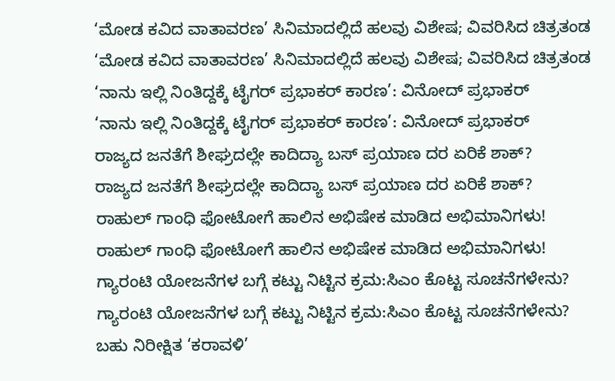‘ಮೋಡ ಕವಿದ ವಾತಾವರಣ’ ಸಿನಿಮಾದಲ್ಲಿದೆ ಹಲವು ವಿಶೇಷ; ವಿವರಿಸಿದ ಚಿತ್ರತಂಡ
‘ಮೋಡ ಕವಿದ ವಾತಾವರಣ’ ಸಿನಿಮಾದಲ್ಲಿದೆ ಹಲವು ವಿಶೇಷ; ವಿವರಿಸಿದ ಚಿತ್ರತಂಡ
‘ನಾನು ಇಲ್ಲಿ ನಿಂತಿದ್ದಕ್ಕೆ ಟೈಗರ್ ಪ್ರಭಾಕರ್ ಕಾರಣ’: ವಿನೋದ್ ಪ್ರಭಾಕರ್
‘ನಾನು ಇಲ್ಲಿ ನಿಂತಿದ್ದಕ್ಕೆ ಟೈಗರ್ ಪ್ರಭಾಕರ್ ಕಾರಣ’: ವಿನೋದ್ ಪ್ರಭಾಕರ್
ರಾಜ್ಯದ ಜನತೆಗೆ ಶೀಘ್ರದಲ್ಲೇ ಕಾದಿದ್ಯಾ ಬಸ್ ಪ್ರಯಾಣ ದರ ಏರಿಕೆ ಶಾಕ್?
ರಾಜ್ಯದ ಜನತೆಗೆ ಶೀಘ್ರದಲ್ಲೇ ಕಾದಿದ್ಯಾ ಬಸ್ ಪ್ರಯಾಣ ದರ ಏರಿಕೆ ಶಾಕ್?
ರಾಹುಲ್ ಗಾಂಧಿ ಫೋಟೋಗೆ ಹಾಲಿನ ಅಭಿಷೇಕ ಮಾಡಿದ ಅಭಿಮಾನಿಗಳು!
ರಾಹುಲ್ ಗಾಂಧಿ ಫೋಟೋಗೆ ಹಾಲಿನ ಅಭಿಷೇಕ ಮಾಡಿದ ಅಭಿಮಾನಿಗಳು!
ಗ್ಯಾರಂಟಿ ಯೋಜನೆಗಳ ಬಗ್ಗೆ ಕಟ್ಟು ನಿಟ್ಟಿನ ಕ್ರಮ:ಸಿಎಂ ಕೊಟ್ಟ ಸೂಚನೆಗಳೇನು?
ಗ್ಯಾರಂಟಿ ಯೋಜನೆಗಳ ಬಗ್ಗೆ ಕಟ್ಟು ನಿಟ್ಟಿನ ಕ್ರಮ:ಸಿಎಂ ಕೊಟ್ಟ ಸೂಚನೆಗಳೇನು?
ಬಹು ನಿರೀಕ್ಷಿತ ‘ಕರಾವಳಿ’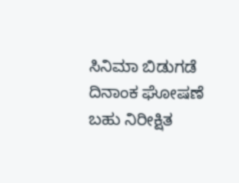ಸಿನಿಮಾ ಬಿಡುಗಡೆ ದಿನಾಂಕ ಘೋಷಣೆ
ಬಹು ನಿರೀಕ್ಷಿತ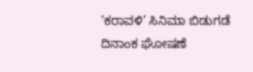‘ಕರಾವಳಿ’ ಸಿನಿಮಾ ಬಿಡುಗಡೆ ದಿನಾಂಕ ಘೋಷಣೆ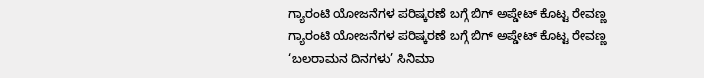ಗ್ಯಾರಂಟಿ ಯೋಜನೆಗಳ ಪರಿಷ್ಕರಣೆ ಬಗ್ಗೆ ಬಿಗ್ ಅಪ್ಡೇಟ್ ಕೊಟ್ಟ ರೇವಣ್ಣ
ಗ್ಯಾರಂಟಿ ಯೋಜನೆಗಳ ಪರಿಷ್ಕರಣೆ ಬಗ್ಗೆ ಬಿಗ್ ಅಪ್ಡೇಟ್ ಕೊಟ್ಟ ರೇವಣ್ಣ
‘ಬಲರಾಮನ ದಿನಗಳು’ ಸಿನಿಮಾ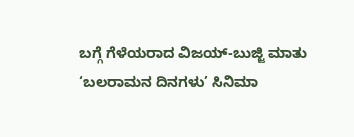ಬಗ್ಗೆ ಗೆಳೆಯರಾದ ವಿಜಯ್-ಬುಜ್ಜಿ ಮಾತು
‘ಬಲರಾಮನ ದಿನಗಳು’ ಸಿನಿಮಾ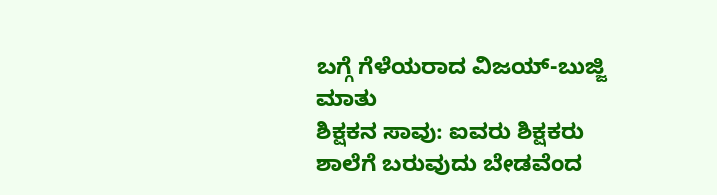ಬಗ್ಗೆ ಗೆಳೆಯರಾದ ವಿಜಯ್-ಬುಜ್ಜಿ ಮಾತು
ಶಿಕ್ಷಕನ ಸಾವು: ಐವರು ಶಿಕ್ಷಕರು ಶಾಲೆಗೆ ಬರುವುದು ಬೇಡವೆಂದ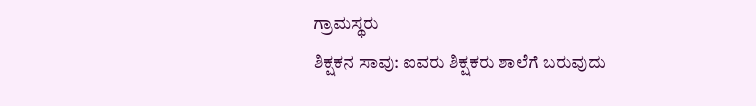ಗ್ರಾಮಸ್ಥರು
ಶಿಕ್ಷಕನ ಸಾವು: ಐವರು ಶಿಕ್ಷಕರು ಶಾಲೆಗೆ ಬರುವುದು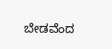ಬೇಡವೆಂದ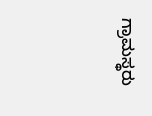ಗ್ರಾಮಸ್ಥರು